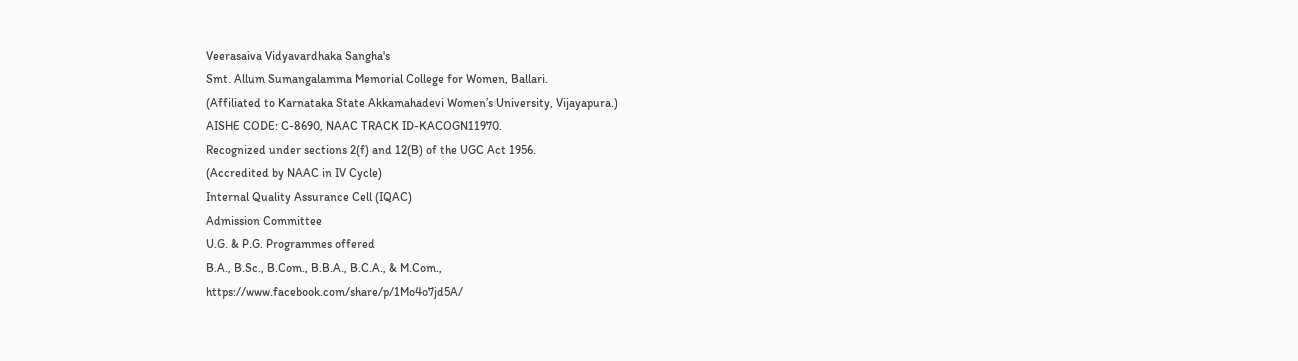Veerasaiva Vidyavardhaka Sangha's
Smt. Allum Sumangalamma Memorial College for Women, Ballari.
(Affiliated to Karnataka State Akkamahadevi Women’s University, Vijayapura.)
AISHE CODE: C-8690, NAAC TRACK ID-KACOGN11970.
Recognized under sections 2(f) and 12(B) of the UGC Act 1956.
(Accredited by NAAC in IV Cycle)
Internal Quality Assurance Cell (IQAC)
Admission Committee
U.G. & P.G. Programmes offered
B.A., B.Sc., B.Com., B.B.A., B.C.A., & M.Com.,
https://www.facebook.com/share/p/1Mo4o7jd5A/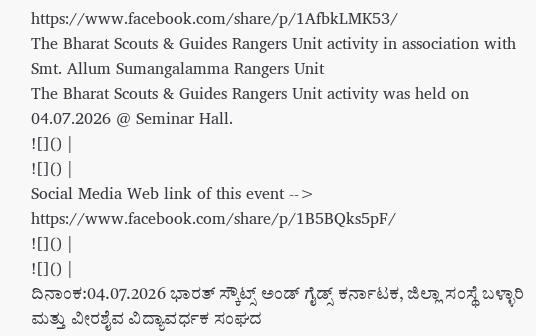https://www.facebook.com/share/p/1AfbkLMK53/
The Bharat Scouts & Guides Rangers Unit activity in association with Smt. Allum Sumangalamma Rangers Unit
The Bharat Scouts & Guides Rangers Unit activity was held on 04.07.2026 @ Seminar Hall.
![]() |
![]() |
Social Media Web link of this event --> https://www.facebook.com/share/p/1B5BQks5pF/
![]() |
![]() |
ದಿನಾಂಕ:04.07.2026 ಭಾರತ್ ಸ್ಕೌಟ್ಸ್ ಅಂಡ್ ಗೈಡ್ಸ್ ಕರ್ನಾಟಕ, ಜಿಲ್ಲಾ ಸಂಸ್ಥೆ ಬಳ್ಳಾರಿ ಮತ್ತು ವೀರಶೈವ ವಿದ್ಯಾವರ್ಧಕ ಸಂಘದ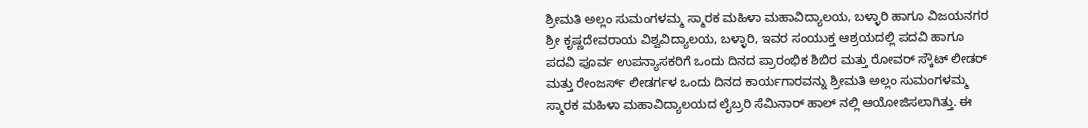ಶ್ರೀಮತಿ ಅಲ್ಲಂ ಸುಮಂಗಳಮ್ಮ ಸ್ಮಾರಕ ಮಹಿಳಾ ಮಹಾವಿದ್ಯಾಲಯ, ಬಳ್ಳಾರಿ ಹಾಗೂ ವಿಜಯನಗರ ಶ್ರೀ ಕೃಷ್ಣದೇವರಾಯ ವಿಶ್ವವಿದ್ಯಾಲಯ, ಬಳ್ಳಾರಿ, ಇವರ ಸಂಯುಕ್ತ ಆಶ್ರಯದಲ್ಲಿ ಪದವಿ ಹಾಗೂ ಪದವಿ ಪೂರ್ವ ಉಪನ್ಯಾಸಕರಿಗೆ ಒಂದು ದಿನದ ಪ್ರಾರಂಭಿಕ ಶಿಬಿರ ಮತ್ತು ರೋವರ್ ಸ್ಕೌಟ್ ಲೀಡರ್ ಮತ್ತು ರೇಂಜರ್ಸ್ ಲೀಡರ್ಗಳ ಒಂದು ದಿನದ ಕಾರ್ಯಗಾರವನ್ನು ಶ್ರೀಮತಿ ಅಲ್ಲಂ ಸುಮಂಗಳಮ್ಮ ಸ್ಮಾರಕ ಮಹಿಳಾ ಮಹಾವಿದ್ಯಾಲಯದ ಲೈಬ್ರರಿ ಸೆಮಿನಾರ್ ಹಾಲ್ ನಲ್ಲಿ ಆಯೋಜಿಸಲಾಗಿತ್ತು. ಈ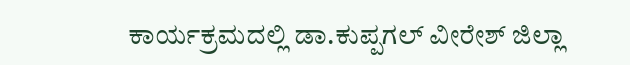ಕಾರ್ಯಕ್ರಮದಲ್ಲಿ ಡಾ.ಕುಪ್ಪಗಲ್ ವೀರೇಶ್ ಜಿಲ್ಲಾ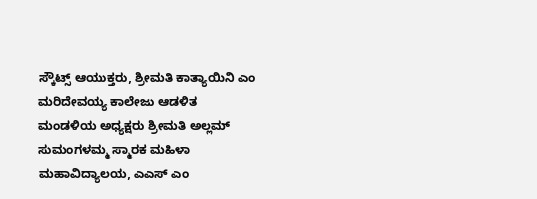ಸ್ಕೌಟ್ಸ್ ಆಯುಕ್ತರು, ಶ್ರೀಮತಿ ಕಾತ್ಯಾಯಿನಿ ಎಂ ಮರಿದೇವಯ್ಯ ಕಾಲೇಜು ಆಡಳಿತ ಮಂಡಳಿಯ ಅಧ್ಯಕ್ಷರು ಶ್ರೀಮತಿ ಅಲ್ಲಮ್ ಸುಮಂಗಳಮ್ಮ ಸ್ಮಾರಕ ಮಹಿಳಾ ಮಹಾವಿದ್ಯಾಲಯ, ಎಎಸ್ ಎಂ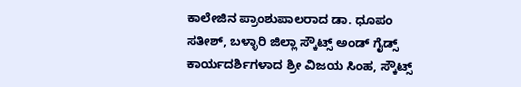ಕಾಲೇಜಿನ ಪ್ರಾಂಶುಪಾಲರಾದ ಡಾ. ಧೂಪಂ ಸತೀಶ್, ಬಳ್ಳಾರಿ ಜಿಲ್ಲಾ ಸ್ಕೌಟ್ಸ್ ಅಂಡ್ ಗೈಡ್ಸ್ ಕಾರ್ಯದರ್ಶಿಗಳಾದ ಶ್ರೀ ವಿಜಯ ಸಿಂಹ, ಸ್ಕೌಟ್ಸ್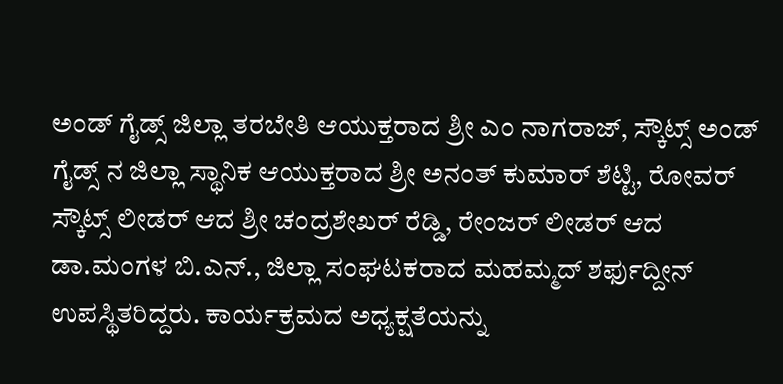ಅಂಡ್ ಗೈಡ್ಸ್ ಜಿಲ್ಲಾ ತರಬೇತಿ ಆಯುಕ್ತರಾದ ಶ್ರೀ ಎಂ ನಾಗರಾಜ್, ಸ್ಕೌಟ್ಸ್ ಅಂಡ್ ಗೈಡ್ಸ್ ನ ಜಿಲ್ಲಾ ಸ್ಥಾನಿಕ ಆಯುಕ್ತರಾದ ಶ್ರೀ ಅನಂತ್ ಕುಮಾರ್ ಶೆಟ್ಟಿ, ರೋವರ್ ಸ್ಕೌಟ್ಸ್ ಲೀಡರ್ ಆದ ಶ್ರೀ ಚಂದ್ರಶೇಖರ್ ರೆಡ್ಡಿ, ರೇಂಜರ್ ಲೀಡರ್ ಆದ ಡಾ.ಮಂಗಳ ಬಿ.ಎನ್., ಜಿಲ್ಲಾ ಸಂಘಟಕರಾದ ಮಹಮ್ಮದ್ ಶರ್ಫುದ್ದೀನ್ ಉಪಸ್ಥಿತರಿದ್ದರು. ಕಾರ್ಯಕ್ರಮದ ಅಧ್ಯಕ್ಷತೆಯನ್ನು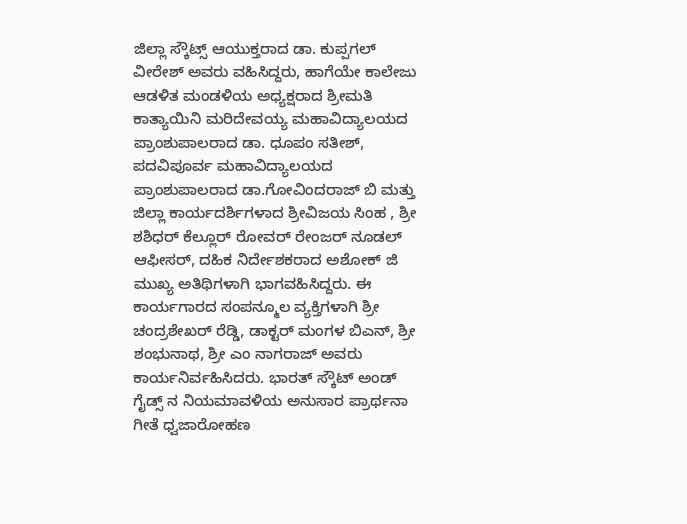ಜಿಲ್ಲಾ ಸ್ಕೌಟ್ಸ್ ಆಯುಕ್ತರಾದ ಡಾ. ಕುಪ್ಪಗಲ್ ವೀರೇಶ್ ಅವರು ವಹಿಸಿದ್ದರು, ಹಾಗೆಯೇ ಕಾಲೇಜು ಆಡಳಿತ ಮಂಡಳಿಯ ಅಧ್ಯಕ್ಷರಾದ ಶ್ರೀಮತಿ ಕಾತ್ಯಾಯಿನಿ ಮರಿದೇವಯ್ಯ ಮಹಾವಿದ್ಯಾಲಯದ ಪ್ರಾಂಶುಪಾಲರಾದ ಡಾ. ಧೂಪಂ ಸತೀಶ್, ಪದವಿಪೂರ್ವ ಮಹಾವಿದ್ಯಾಲಯದ ಪ್ರಾಂಶುಪಾಲರಾದ ಡಾ.ಗೋವಿಂದರಾಜ್ ಬಿ ಮತ್ತು ಜಿಲ್ಲಾ ಕಾರ್ಯದರ್ಶಿಗಳಾದ ಶ್ರೀವಿಜಯ ಸಿಂಹ , ಶ್ರೀ ಶಶಿಧರ್ ಕೆಲ್ಲೂರ್ ರೋವರ್ ರೇಂಜರ್ ನೂಡಲ್ ಆಫೀಸರ್, ದಹಿಕ ನಿರ್ದೇಶಕರಾದ ಅಶೋಕ್ ಜಿ ಮುಖ್ಯ ಅತಿಥಿಗಳಾಗಿ ಭಾಗವಹಿಸಿದ್ದರು. ಈ ಕಾರ್ಯಗಾರದ ಸಂಪನ್ಮೂಲ ವ್ಯಕ್ತಿಗಳಾಗಿ ಶ್ರೀ ಚಂದ್ರಶೇಖರ್ ರೆಡ್ಡಿ, ಡಾಕ್ಟರ್ ಮಂಗಳ ಬಿಎನ್, ಶ್ರೀ ಶಂಭುನಾಥ, ಶ್ರೀ ಎಂ ನಾಗರಾಜ್ ಅವರು ಕಾರ್ಯನಿರ್ವಹಿಸಿದರು. ಭಾರತ್ ಸ್ಕೌಟ್ ಅಂಡ್ ಗೈಡ್ಸ್ ನ ನಿಯಮಾವಳಿಯ ಅನುಸಾರ ಪ್ರಾರ್ಥನಾ ಗೀತೆ ಧ್ವಜಾರೋಹಣ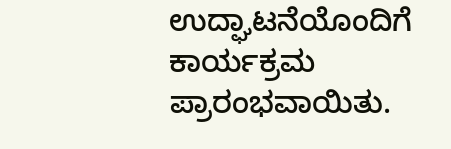ಉದ್ಘಾಟನೆಯೊಂದಿಗೆ ಕಾರ್ಯಕ್ರಮ ಪ್ರಾರಂಭವಾಯಿತು.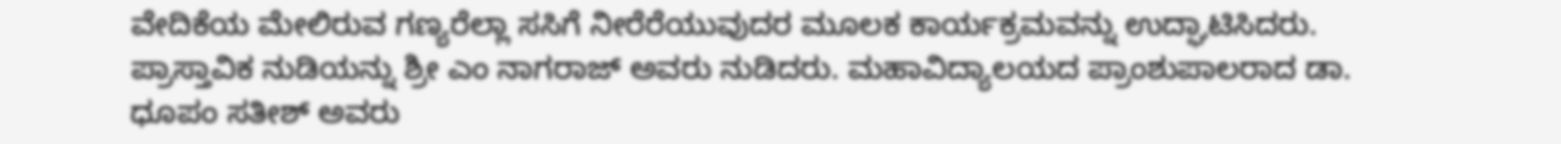ವೇದಿಕೆಯ ಮೇಲಿರುವ ಗಣ್ಯರೆಲ್ಲಾ ಸಸಿಗೆ ನೀರೆರೆಯುವುದರ ಮೂಲಕ ಕಾರ್ಯಕ್ರಮವನ್ನು ಉದ್ಘಾಟಿಸಿದರು. ಪ್ರಾಸ್ತಾವಿಕ ನುಡಿಯನ್ನು ಶ್ರೀ ಎಂ ನಾಗರಾಜ್ ಅವರು ನುಡಿದರು. ಮಹಾವಿದ್ಯಾಲಯದ ಪ್ರಾಂಶುಪಾಲರಾದ ಡಾ. ಧೂಪಂ ಸತೀಶ್ ಅವರು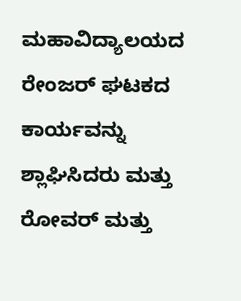ಮಹಾವಿದ್ಯಾಲಯದ ರೇಂಜರ್ ಘಟಕದ ಕಾರ್ಯವನ್ನು ಶ್ಲಾಘಿಸಿದರು ಮತ್ತು ರೋವರ್ ಮತ್ತು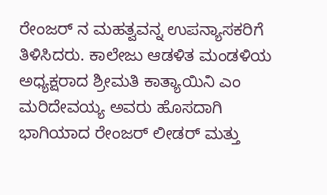ರೇಂಜರ್ ನ ಮಹತ್ವವನ್ನ ಉಪನ್ಯಾಸಕರಿಗೆ ತಿಳಿಸಿದರು. ಕಾಲೇಜು ಆಡಳಿತ ಮಂಡಳಿಯ ಅಧ್ಯಕ್ಷರಾದ ಶ್ರೀಮತಿ ಕಾತ್ಯಾಯಿನಿ ಎಂ ಮರಿದೇವಯ್ಯ ಅವರು ಹೊಸದಾಗಿ ಭಾಗಿಯಾದ ರೇಂಜರ್ ಲೀಡರ್ ಮತ್ತು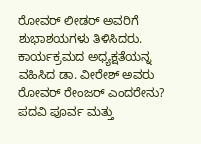ರೋವರ್ ಲೀಡರ್ ಅವರಿಗೆ ಶುಭಾಶಯಗಳು ತಿಳಿಸಿದರು. ಕಾರ್ಯಕ್ರಮದ ಅಧ್ಯಕ್ಷತೆಯನ್ನ ವಹಿಸಿದ ಡಾ. ವೀರೇಶ್ ಅವರು ರೋವರ್ ರೇಂಜರ್ ಎಂದರೇನು? ಪದವಿ ಪೂರ್ವ ಮತ್ತು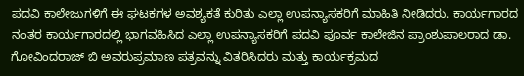ಪದವಿ ಕಾಲೇಜುಗಳಿಗೆ ಈ ಘಟಕಗಳ ಅವಶ್ಯಕತೆ ಕುರಿತು ಎಲ್ಲಾ ಉಪನ್ಯಾಸಕರಿಗೆ ಮಾಹಿತಿ ನೀಡಿದರು. ಕಾರ್ಯಗಾರದ ನಂತರ ಕಾರ್ಯಗಾರದಲ್ಲಿ ಭಾಗವಹಿಸಿದ ಎಲ್ಲಾ ಉಪನ್ಯಾಸಕರಿಗೆ ಪದವಿ ಪೂರ್ವ ಕಾಲೇಜಿನ ಪ್ರಾಂಶುಪಾಲರಾದ ಡಾ. ಗೋವಿಂದರಾಜ್ ಬಿ ಅವರುಪ್ರಮಾಣ ಪತ್ರವನ್ನು ವಿತರಿಸಿದರು ಮತ್ತು ಕಾರ್ಯಕ್ರಮದ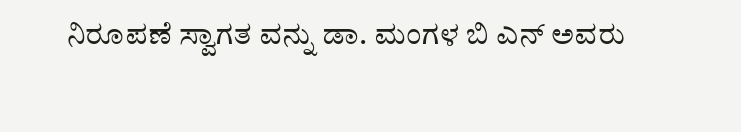ನಿರೂಪಣೆ ಸ್ವಾಗತ ವನ್ನು ಡಾ. ಮಂಗಳ ಬಿ ಎನ್ ಅವರು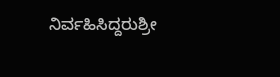ನಿರ್ವಹಿಸಿದ್ದರುಶ್ರೀ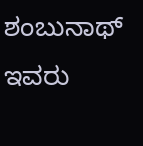ಶಂಬುನಾಥ್ ಇವರು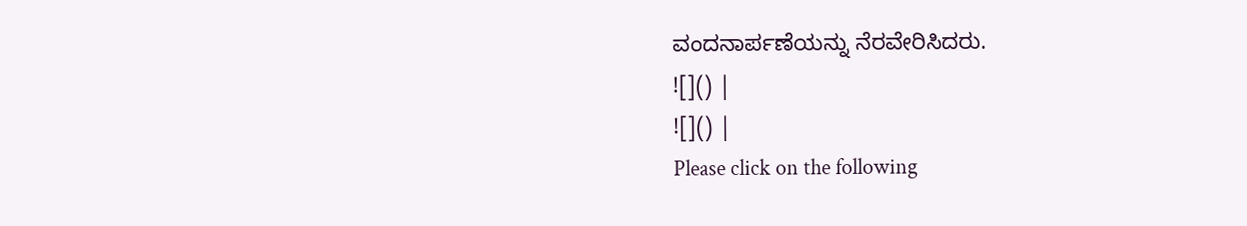ವಂದನಾರ್ಪಣೆಯನ್ನು ನೆರವೇರಿಸಿದರು.
![]() |
![]() |
Please click on the following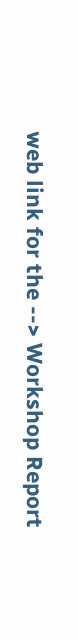web link for the --> Workshop Report